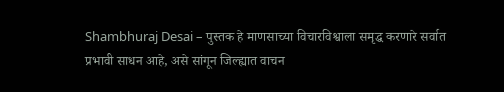Shambhuraj Desai – पुस्तक हे माणसाच्या विचारविश्वाला समृद्ध करणारे सर्वात प्रभावी साधन आहे, असे सांगून जिल्ह्यात वाचन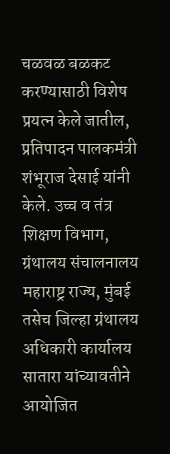चळवळ बळकट करण्यासाठी विशेष प्रयत्न केले जातील, प्रतिपादन पालकमंत्री शंभूराज देसाई यांनी केले. उच्च व तंत्र शिक्षण विभाग, ग्रंथालय संचालनालय महाराष्ट्र राज्य, मुंबई तसेच जिल्हा ग्रंथालय अधिकारी कार्यालय सातारा यांच्यावतीने आयोजित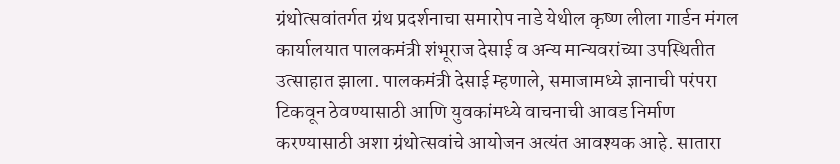ग्रंथोत्सवांतर्गत ग्रंथ प्रदर्शनाचा समारोप नाडे येथील कृष्ण लीला गार्डन मंगल कार्यालयात पालकमंत्री शंभूराज देसाई व अन्य मान्यवरांच्या उपस्थितीत उत्साहात झाला. पालकमंत्री देसाई म्हणाले, समाजामध्ये ज्ञानाची परंपरा टिकवून ठेवण्यासाठी आणि युवकांमध्ये वाचनाची आवड निर्माण करण्यासाठी अशा ग्रंथोत्सवांचे आयोजन अत्यंत आवश्यक आहे. सातारा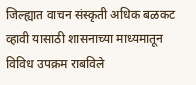जिल्ह्यात वाचन संस्कृती अधिक बळकट व्हावी यासाठी शासनाच्या माध्यमातून विविध उपक्रम राबविले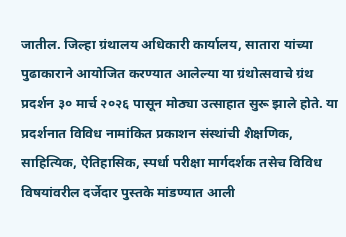जातील. जिल्हा ग्रंथालय अधिकारी कार्यालय, सातारा यांच्या पुढाकाराने आयोजित करण्यात आलेल्या या ग्रंथोत्सवाचे ग्रंथ प्रदर्शन ३० मार्च २०२६ पासून मोठ्या उत्साहात सुरू झाले होते. या प्रदर्शनात विविध नामांकित प्रकाशन संस्थांची शैक्षणिक, साहित्यिक, ऐतिहासिक, स्पर्धा परीक्षा मार्गदर्शक तसेच विविध विषयांवरील दर्जेदार पुस्तके मांडण्यात आली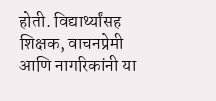होती. विद्यार्थ्यांसह शिक्षक, वाचनप्रेमी आणि नागरिकांनी या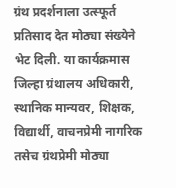ग्रंथ प्रदर्शनाला उत्स्फूर्त प्रतिसाद देत मोठ्या संख्येने भेट दिली. या कार्यक्रमास जिल्हा ग्रंथालय अधिकारी, स्थानिक मान्यवर, शिक्षक, विद्यार्थी, वाचनप्रेमी नागरिक तसेच ग्रंथप्रेमी मोठ्या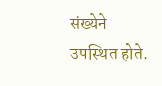संख्येने उपस्थित होते.